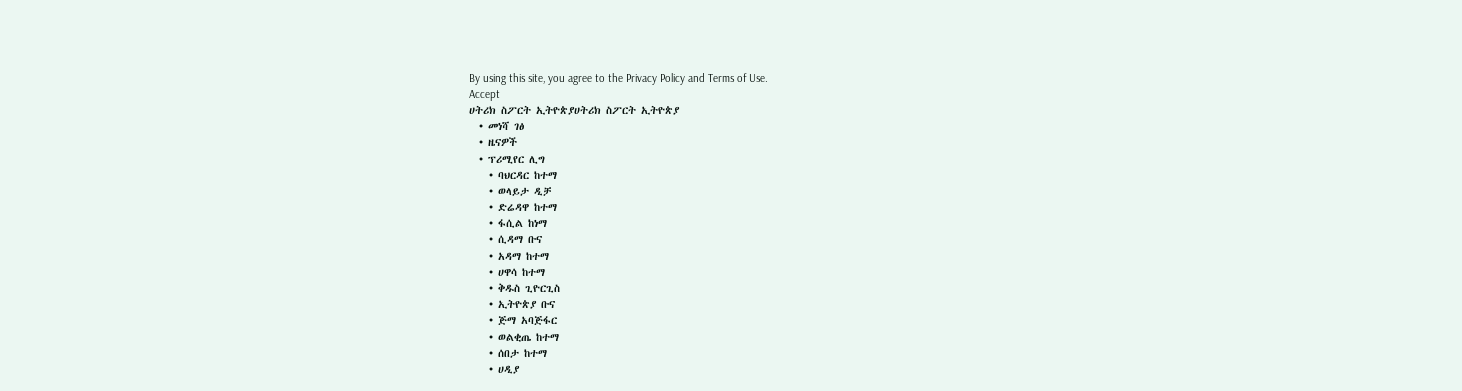By using this site, you agree to the Privacy Policy and Terms of Use.
Accept
ሀትሪክ ስፖርት ኢትዮጵያሀትሪክ ስፖርት ኢትዮጵያ
  • መነሻ ገፅ
  • ዜናዎች
  • ፕሪሚየር ሊግ
    • ባህርዳር ከተማ
    • ወላይታ ዲቻ
    • ድሬዳዋ ከተማ
    • ፋሲል ከነማ
    • ሲዳማ ቡና
    • አዳማ ከተማ
    • ሀዋሳ ከተማ
    • ቅዱስ ጊዮርጊስ
    • ኢትዮጵያ ቡና
    • ጅማ አባጅፋር
    • ወልቂጤ ከተማ
    • ሰበታ ከተማ
    • ሀዲያ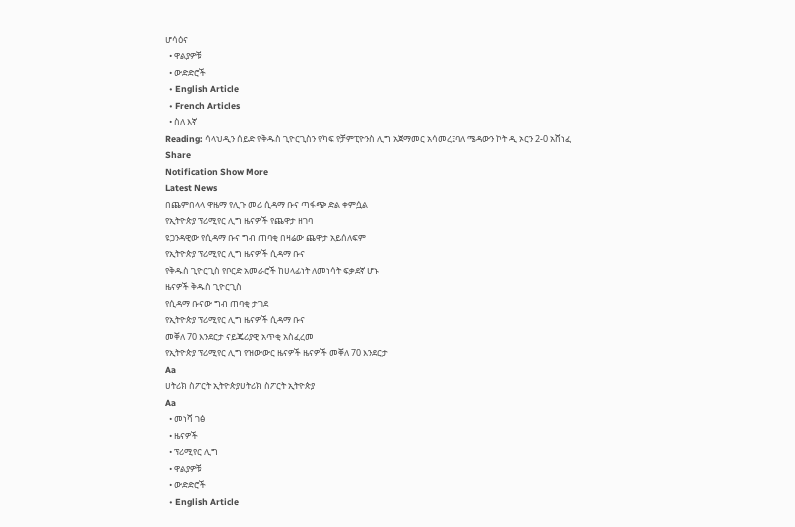ሆሳዕና
  • ዋልያዎቹ
  • ውድድሮች
  • English Article
  • French Articles
  • ስለ እኛ
Reading: ሳላህዲን ሰይድ የቅዱስ ጊዮርጊስን የካፍ የቻምፒዮንስ ሊግ አጀማመር አሳመረ፤ባለ ሜዳውን ኮት ዲ ኦርን 2-0 አሸነፈ
Share
Notification Show More
Latest News
በጨምበላላ ዋዜማ የሊጉ መሪ ሲዳማ ቡና ጣፋጭ ድል ቀምሷል
የኢትዮጵያ ፕሪሚየር ሊግ ዜናዎች የጨዋታ ዘገባ
ዩጋንዳዊው የሲዳማ ቡና ግብ ጠባቂ በዛሬው ጨዋታ አይሰለፍም
የኢትዮጵያ ፕሪሚየር ሊግ ዜናዎች ሲዳማ ቡና
የቅዱስ ጊዮርጊስ የቦርድ አመራሮች ከሀላፊነት ለመነሳት ፍቃደኛ ሆኑ
ዜናዎች ቅዱስ ጊዮርጊስ
የሲዳማ ቡናው ግብ ጠባቂ ታገደ
የኢትዮጵያ ፕሪሚየር ሊግ ዜናዎች ሲዳማ ቡና
መቐለ 70 እንደርታ ናይጄሪያዊ አጥቂ አስፈረመ
የኢትዮጵያ ፕሪሚየር ሊግ የዝውውር ዜናዎች ዜናዎች መቐለ 70 እንደርታ
Aa
ሀትሪክ ስፖርት ኢትዮጵያሀትሪክ ስፖርት ኢትዮጵያ
Aa
  • መነሻ ገፅ
  • ዜናዎች
  • ፕሪሚየር ሊግ
  • ዋልያዎቹ
  • ውድድሮች
  • English Article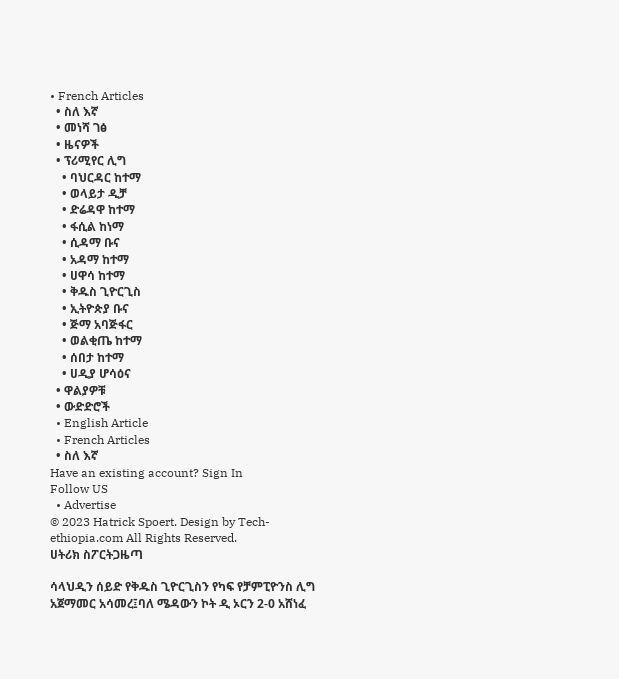• French Articles
  • ስለ እኛ
  • መነሻ ገፅ
  • ዜናዎች
  • ፕሪሚየር ሊግ
    • ባህርዳር ከተማ
    • ወላይታ ዲቻ
    • ድሬዳዋ ከተማ
    • ፋሲል ከነማ
    • ሲዳማ ቡና
    • አዳማ ከተማ
    • ሀዋሳ ከተማ
    • ቅዱስ ጊዮርጊስ
    • ኢትዮጵያ ቡና
    • ጅማ አባጅፋር
    • ወልቂጤ ከተማ
    • ሰበታ ከተማ
    • ሀዲያ ሆሳዕና
  • ዋልያዎቹ
  • ውድድሮች
  • English Article
  • French Articles
  • ስለ እኛ
Have an existing account? Sign In
Follow US
  • Advertise
© 2023 Hatrick Spoert. Design by Tech-ethiopia.com All Rights Reserved.
ሀትሪክ ስፖርትጋዜጣ

ሳላህዲን ሰይድ የቅዱስ ጊዮርጊስን የካፍ የቻምፒዮንስ ሊግ አጀማመር አሳመረ፤ባለ ሜዳውን ኮት ዲ ኦርን 2-0 አሸነፈ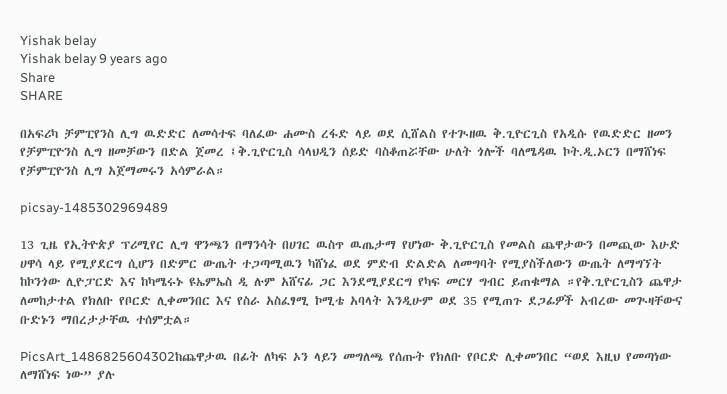Yishak belay
Yishak belay 9 years ago
Share
SHARE

በአፍሪካ ቻምፒየንስ ሊግ ዉድድር ለመሳተፍ ባለፈው ሐሙስ ረፋድ ላይ ወደ ሲሸልስ የተጒዘዉ ቅ.ጊዮርጊስ የአዲሱ የዉድድር ዘመን የቻምፒዮንስ ሊግ ዘመቻውን በድል ጀመረ ፤ቅ.ጊዮርጊስ ሳላህዲን ሰይድ ባስቆጠሯቸው ሁለት ጎሎች ባለሜዳዉ ኮት.ዲ.ኦርን በማሸነፍ የቻምፒዮንስ ሊግ አጀማመሩን አሳምራል።

picsay-1485302969489

13 ጊዜ የኢትዮጵያ ፕሪሚየር ሊግ ዋንጫን በማንሳት በሀገር ዉስጥ ዉጤታማ የሆነው ቅ.ጊዮርጊስ የመልስ ጨዋታውን በመጪው እሁድ ሀዋሳ ላይ የሚያደርግ ሲሆን በድምር ውጤት ተጋጣሚዉን ካሸነፈ ወደ ምድብ ድልድል ለመግባት የሚያስችለውን ውጤት ለማግኘት ከኮንጎው ሊዮፓርድ እና ከካሜሩኑ ዩኤምኤስ ዲ ሉም አሸናፊ ጋር እንደሚያደርግ የካፍ መርሃ ግብር ይጠቁማል ።የቅ.ጊዮርጊስን ጨዋታ ለመከታተል የክለቡ የቦርድ ሊቀመንበር እና የስራ አስፈፃሚ ኮሚቴ አባላት እንዲሁም ወደ 35 የሚጠጉ ደጋፊዎች አብረው መጒዛቸውና ቡድኑን ማበረታታቸዉ ተሰምቷል።

PicsArt_1486825604302ከጨዋታዉ በፊት ለካፍ ኦን ላይን መግለጫ የሰጡት የክለቡ የቦርድ ሊቀመንበር “ወደ እዚህ የመጣነው ለማሸነፍ ነው” ያሉ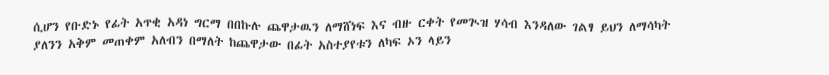ሲሆን የቡድኑ የፊት አጥቂ አዳነ ግርማ በበኩሉ ጨዋታዉን ለማሸነፍ እና ብዙ ርቀት የመጒዝ ሃሳብ እንዳለው ገልፃ ይህን ለማሳካት ያለንን አቅም መጠቀም አለብን በማለት ከጨዋታው በፊት አስተያየቱን ለካፍ ኦን ላይን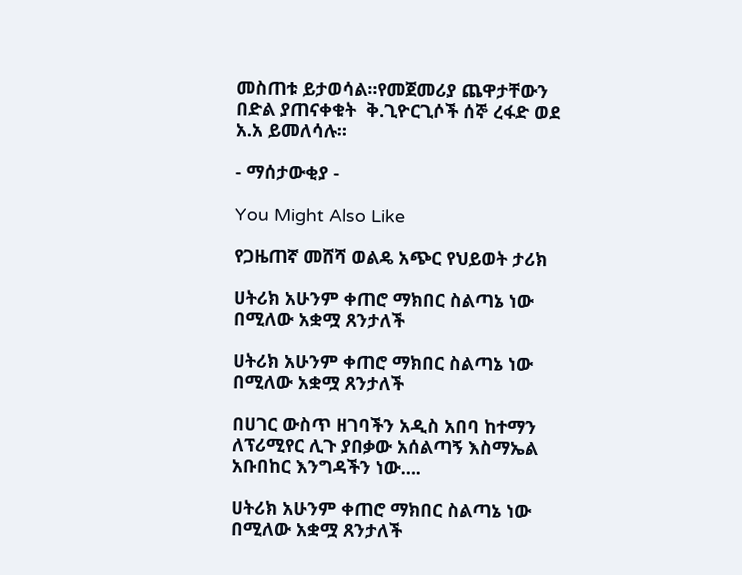መስጠቱ ይታወሳል።የመጀመሪያ ጨዋታቸውን በድል ያጠናቀቁት  ቅ.ጊዮርጊሶች ሰኞ ረፋድ ወደ አ.አ ይመለሳሉ።

- ማሰታውቂያ -

You Might Also Like

የጋዜጠኛ መሸሻ ወልዴ አጭር የህይወት ታሪክ

ሀትሪክ አሁንም ቀጠሮ ማክበር ስልጣኔ ነው በሚለው አቋሟ ጸንታለች

ሀትሪክ አሁንም ቀጠሮ ማክበር ስልጣኔ ነው በሚለው አቋሟ ጸንታለች

በሀገር ውስጥ ዘገባችን አዲስ አበባ ከተማን ለፕሪሚየር ሊጉ ያበቃው አሰልጣኝ እስማኤል አቡበከር እንግዳችን ነው….

ሀትሪክ አሁንም ቀጠሮ ማክበር ስልጣኔ ነው በሚለው አቋሟ ጸንታለች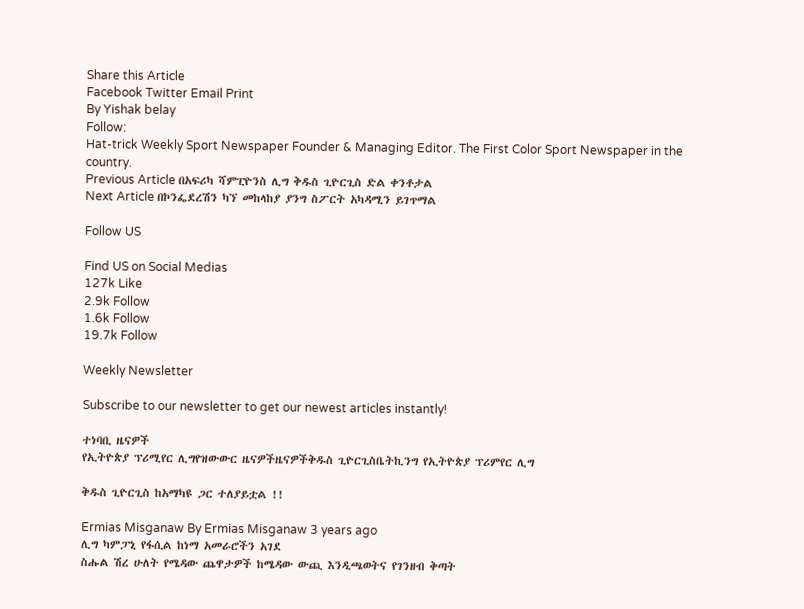Share this Article
Facebook Twitter Email Print
By Yishak belay
Follow:
Hat-trick Weekly Sport Newspaper Founder & Managing Editor. The First Color Sport Newspaper in the country.
Previous Article በአፍሪካ ሻምፒዮንስ ሊግ ቅዱስ ጊዮርጊስ ድል ቀንቶታል
Next Article በኮንፌደረሽን ካኘ መከላከያ ያንግ ስፖርት አካዳሚን ይገጥማል

Follow US

Find US on Social Medias
127k Like
2.9k Follow
1.6k Follow
19.7k Follow

Weekly Newsletter

Subscribe to our newsletter to get our newest articles instantly!

ተነባቢ ዜናዎች
የኢትዮጵያ ፕሪሚየር ሊግየዝውውር ዜናዎችዜናዎችቅዱስ ጊዮርጊስቤትኪንግ የኢትዮጵያ ፕሪምየር ሊግ

ቅዱስ ጊዮርጊስ ከአማካዩ ጋር ተለያይቷል !!

Ermias Misganaw By Ermias Misganaw 3 years ago
ሊግ ካምፓኒ የፋሲል ከነማ አመራሮችን አገደ
ስሑል ሽረ ሁለት የሜዳው ጨዋታዎች ከሜዳው ውጪ እንዲጫወትና የገንዘብ ቅጣት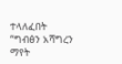ተላለፈበት
“ግብፅን አሻግረን ማየት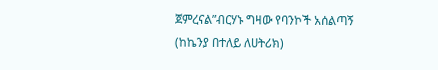ጀምረናል”ብርሃኑ ግዛው የባንኮች አሰልጣኝ (ከኬንያ በተለይ ለሀትሪክ)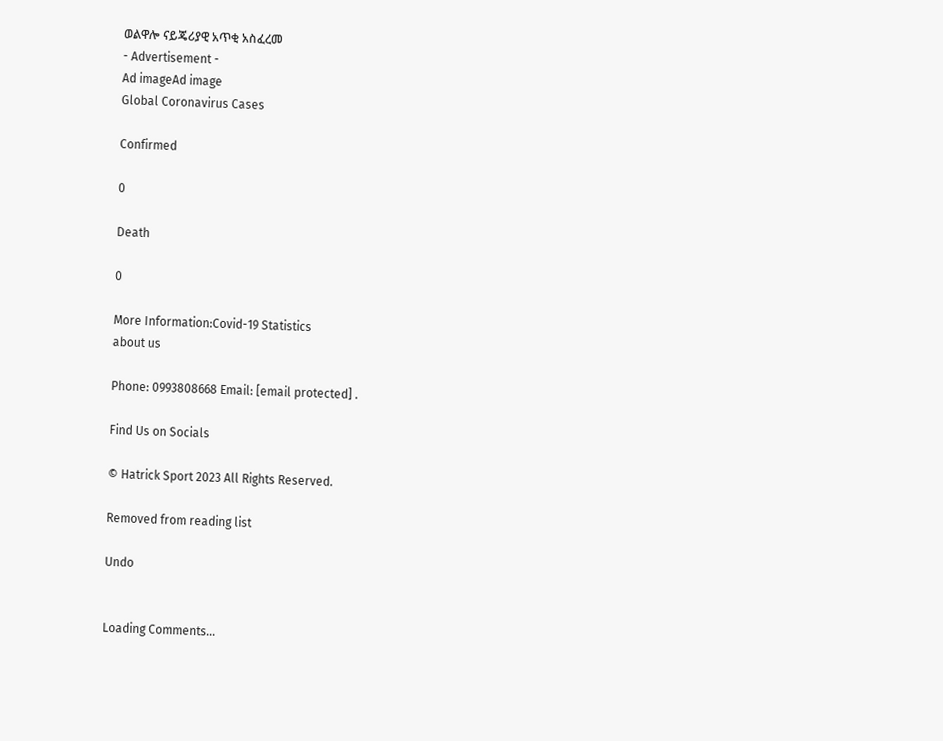ወልዋሎ ናይጄሪያዊ አጥቂ አስፈረመ
- Advertisement -
Ad imageAd image
Global Coronavirus Cases

Confirmed

0

Death

0

More Information:Covid-19 Statistics
about us

Phone: 0993808668 Email: [email protected] .

Find Us on Socials

© Hatrick Sport 2023 All Rights Reserved.

Removed from reading list

Undo


Loading Comments...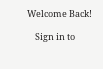Welcome Back!

    Sign in to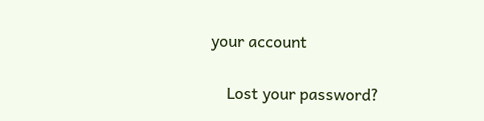your account

    Lost your password?